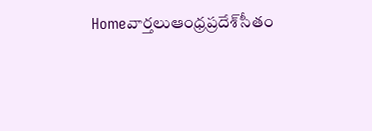Homeవార్తలుఆంధ్రప్రదేశ్‌సీతం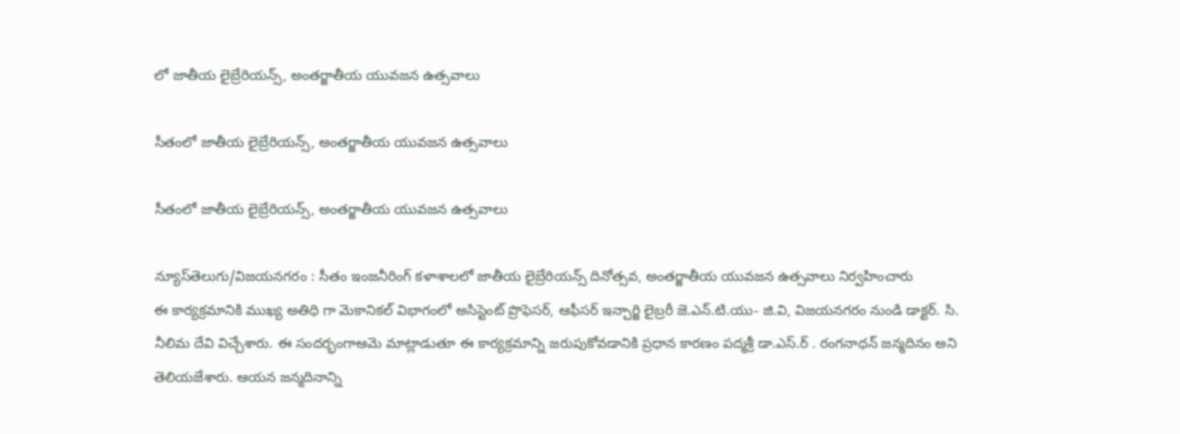లో జాతీయ లైబ్రేరియన్స్, అంతర్జాతీయ యువజన ఉత్సవాలు

సీతంలో జాతీయ లైబ్రేరియన్స్, అంతర్జాతీయ యువజన ఉత్సవాలు

సీతంలో జాతీయ లైబ్రేరియన్స్, అంతర్జాతీయ యువజన ఉత్సవాలు

న్యూస్‌తెలుగు/విజయనగరం : సీతం ఇంజనీరింగ్ కళాశాలలో జాతీయ లైబ్రేరియన్స్ దినోత్సవ, అంతర్జాతీయ యువజన ఉత్సవాలు నిర్వహించారు
ఈ కార్యక్రమానికి ముఖ్య అతిధి గా మెకానికల్ విభాగంలో అసిస్టెంట్ ప్రొఫెసర్, ఆఫీసర్ ఇన్చార్జి లైబ్రరీ జె.ఎన్.టి.యు- జి.వి, విజయనగరం నుండి డాక్టర్. సి. నీలిమ దేవి విచ్చేశారు. ఈ సందర్భంగాఆమె మాట్లాడుతూ ఈ కార్యక్రమాన్ని జరుపుకోవడానికి ప్రధాన కారణం పద్మశ్రీ డా.ఎస్.ర్ . రంగనాధన్ జన్మదినం అని తెలియజేశారు. ఆయన జన్మదినాన్ని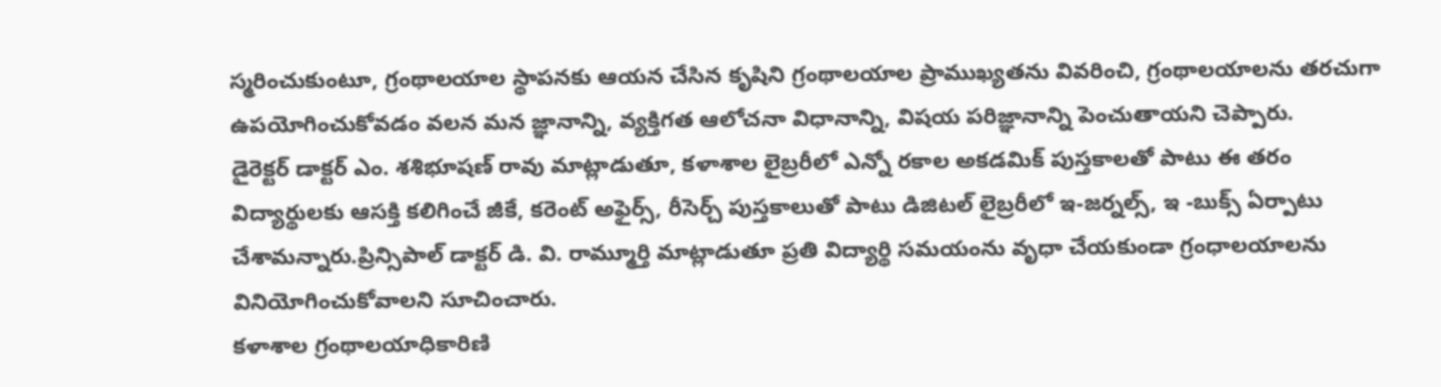స్మరించుకుంటూ, గ్రంథాలయాల స్థాపనకు ఆయన చేసిన కృషిని గ్రంథాలయాల ప్రాముఖ్యతను వివరించి, గ్రంథాలయాలను తరచుగా ఉపయోగించుకోవడం వలన మన జ్ఞానాన్ని, వ్యక్తిగత ఆలోచనా విధానాన్ని, విషయ పరిజ్ఞానాన్ని పెంచుతాయని చెప్పారు.
డైరెక్టర్ డాక్టర్ ఎం. శశిభూషణ్ రావు మాట్లాడుతూ, కళాశాల లైబ్రరీలో ఎన్నో రకాల అకడమిక్ పుస్తకాలతో పాటు ఈ తరం విద్యార్థులకు ఆసక్తి కలిగించే జీకే, కరెంట్ అఫైర్స్, రీసెర్చ్ పుస్తకాలుతో పాటు డిజిటల్ లైబ్రరీలో ఇ-జర్నల్స్, ఇ -బుక్స్ ఏర్పాటు చేశామన్నారు.ప్రిన్సిపాల్ డాక్టర్ డి. వి. రామ్మూర్తి మాట్లాడుతూ ప్రతి విద్యార్థి సమయంను వృధా చేయకుండా గ్రంధాలయాలను వినియోగించుకోవాలని సూచించారు.
కళాశాల గ్రంథాలయాధికారిణి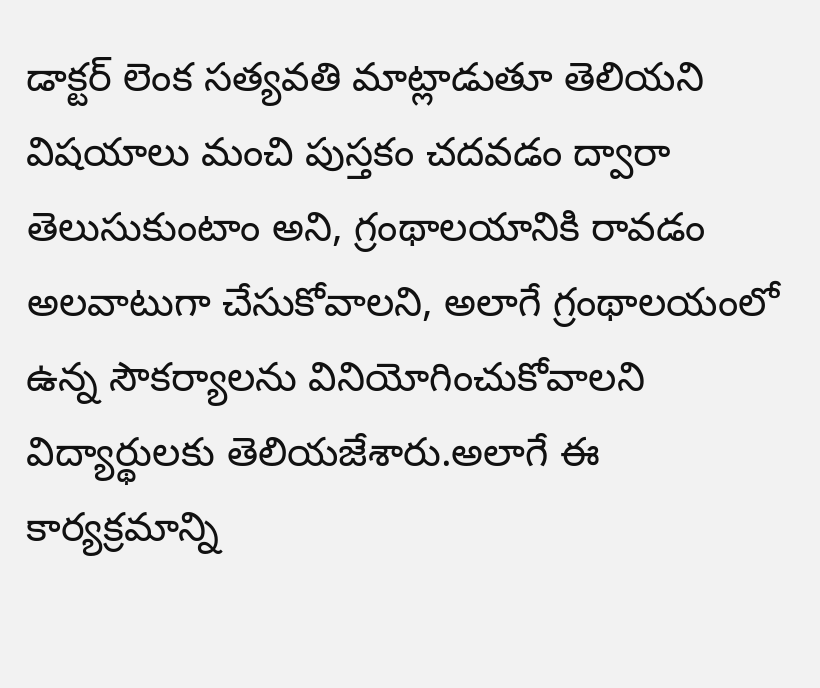డాక్టర్ లెంక సత్యవతి మాట్లాడుతూ తెలియని విషయాలు మంచి పుస్తకం చదవడం ద్వారా తెలుసుకుంటాం అని, గ్రంథాలయానికి రావడం అలవాటుగా చేసుకోవాలని, అలాగే గ్రంథాలయంలో ఉన్న సౌకర్యాలను వినియోగించుకోవాలని విద్యార్థులకు తెలియజేశారు.అలాగే ఈ కార్యక్రమాన్ని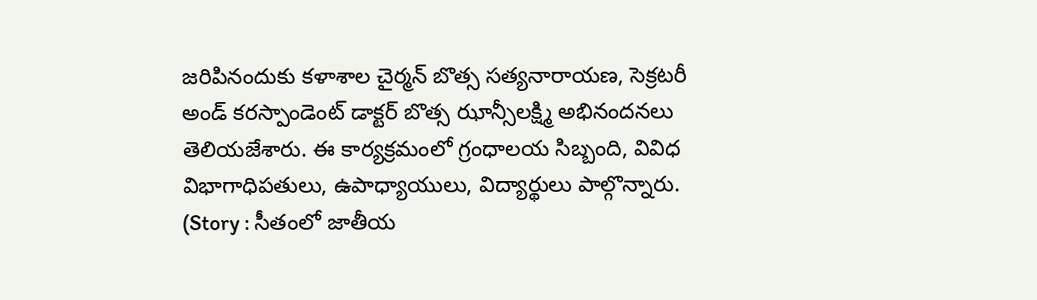జరిపినందుకు కళాశాల చైర్మన్ బొత్స సత్యనారాయణ, సెక్రటరీ అండ్ కరస్పాండెంట్ డాక్టర్ బొత్స ఝాన్సీలక్ష్మి అభినందనలు తెలియజేశారు. ఈ కార్యక్రమంలో గ్రంధాలయ సిబ్బంది, వివిధ విభాగాధిపతులు, ఉపాధ్యాయులు, విద్యార్థులు పాల్గొన్నారు. (Story : సీతంలో జాతీయ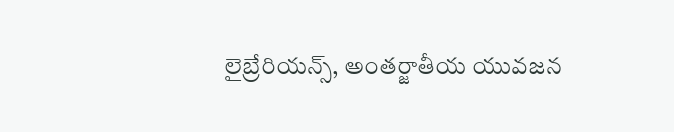లైబ్రేరియన్స్, అంతర్జాతీయ యువజన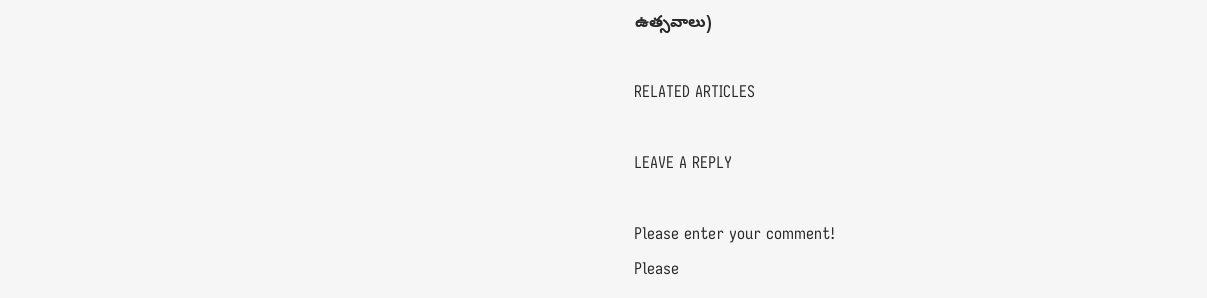ఉత్సవాలు)

RELATED ARTICLES

LEAVE A REPLY

Please enter your comment!
Please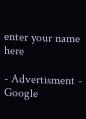enter your name here

- Advertisment -
Google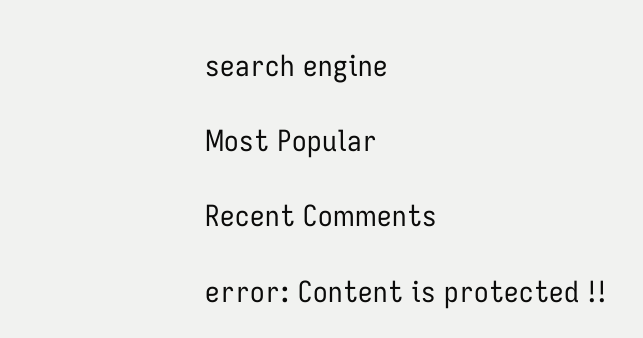search engine

Most Popular

Recent Comments

error: Content is protected !!